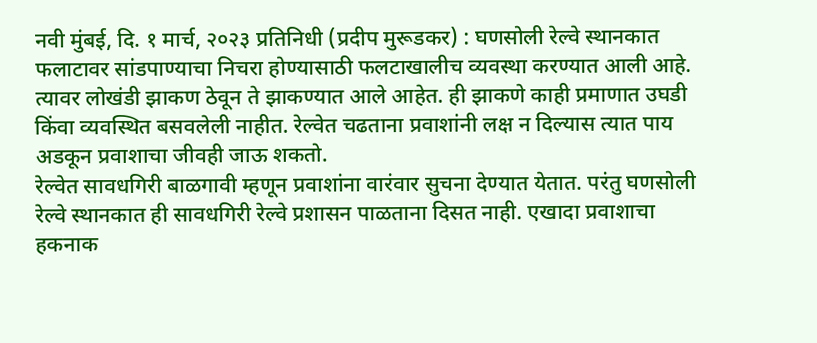नवी मुंबई, दि. १ मार्च, २०२३ प्रतिनिधी (प्रदीप मुरूडकर) : घणसोली रेल्वे स्थानकात फलाटावर सांडपाण्याचा निचरा होण्यासाठी फलटाखालीच व्यवस्था करण्यात आली आहे. त्यावर लोखंडी झाकण ठेवून ते झाकण्यात आले आहेत. ही झाकणे काही प्रमाणात उघडी किंवा व्यवस्थित बसवलेली नाहीत. रेल्वेत चढताना प्रवाशांनी लक्ष न दिल्यास त्यात पाय अडकून प्रवाशाचा जीवही जाऊ शकतो.
रेल्वेत सावधगिरी बाळगावी म्हणून प्रवाशांना वारंवार सुचना देण्यात येतात. परंतु घणसोली रेल्वे स्थानकात ही सावधगिरी रेल्वे प्रशासन पाळताना दिसत नाही. एखादा प्रवाशाचा हकनाक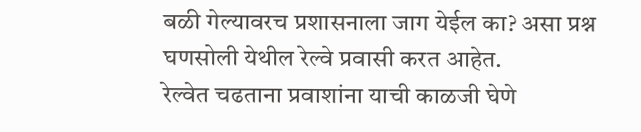बळी गेल्यावरच प्रशासनाला जाग येईल का? असा प्रश्न घणसोली येथील रेल्वे प्रवासी करत आहेत.
रेल्वेत चढताना प्रवाशांना याची काळजी घेणे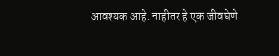आवश्यक आहे. नाहीतर हे एक जीवघेणे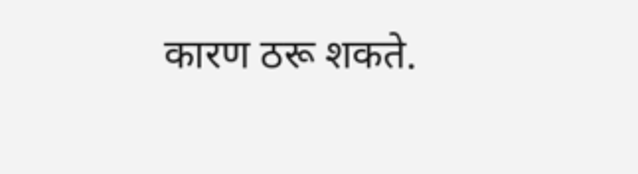कारण ठरू शकते.